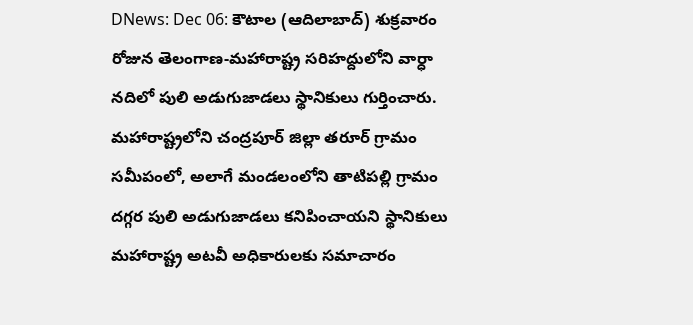DNews: Dec 06: కౌటాల (ఆదిలాబాద్) శుక్రవారం రోజున తెలంగాణ-మహారాష్ట్ర సరిహద్దులోని వార్ధా నదిలో పులి అడుగుజాడలు స్థానికులు గుర్తించారు. మహారాష్ట్రలోని చంద్రపూర్ జిల్లా తరూర్ గ్రామం సమీపంలో, అలాగే మండలంలోని తాటిపల్లి గ్రామం దగ్గర పులి అడుగుజాడలు కనిపించాయని స్థానికులు మహారాష్ట్ర అటవీ అధికారులకు సమాచారం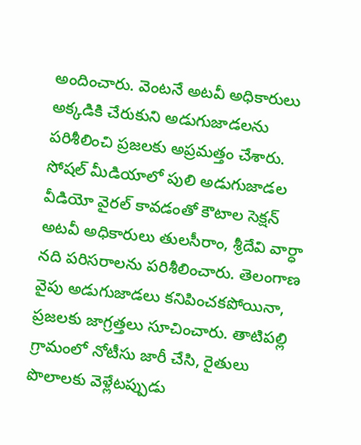అందించారు. వెంటనే అటవీ అధికారులు అక్కడికి చేరుకుని అడుగుజాడలను పరిశీలించి ప్రజలకు అప్రమత్తం చేశారు. సోషల్ మీడియాలో పులి అడుగుజాడల వీడియో వైరల్ కావడంతో కౌటాల సెక్షన్ అటవీ అధికారులు తులసీరాం, శ్రీదేవి వార్ధా నది పరిసరాలను పరిశీలించారు. తెలంగాణ వైపు అడుగుజాడలు కనిపించకపోయినా, ప్రజలకు జాగ్రత్తలు సూచించారు. తాటిపల్లి గ్రామంలో నోటీసు జారీ చేసి, రైతులు పొలాలకు వెళ్లేటప్పుడు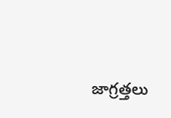జాగ్రత్తలు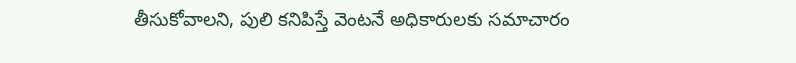తీసుకోవాలని, పులి కనిపిస్తే వెంటనే అధికారులకు సమాచారం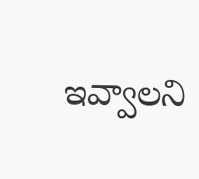ఇవ్వాలని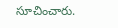సూచించారు.